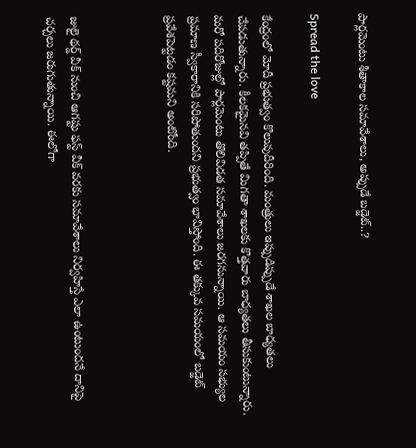పార్లమెంటు శీతాకాల సమావేశాలు, అప్పుడే బడ్జెట్..?

Spread the love

కేంద్రంలో మోదీ ప్రభుత్వం కొలువుదీరింది. మంత్రులు ఇప్పుడిప్పుడే శాఖల బాధ్యతలు చేపడుతున్నారు. కీలకమైనవి తప్పితే మిగతా శాఖలకు కొత్తవారు బాధ్యతలు తీసుకుంటున్నారు. మరో పదిరోజుల్లో పార్లమెంటు తొలివిడత సమావేశాలు జరగనున్నాయి. ఆ సమయం సభ్యుల ప్రమాణ స్వీకారానికి సరిపోతుందని ప్రభుత్వం భావిస్తోంది. ఈ తక్కువ సమయంలో బడ్జెట్ ప్రవేశపెట్టడం కష్టమని అంటోంది.



జులై థర్డ్ వీక్ నుంచి ఆగష్టు ఫస్ట్ వీక్ వరకు సమావేశాలు నిర్వహిస్తే ఎలా ఉంటుందనే దానిపై చర్చలు జరుగుతున్నాయి. ఈలోగా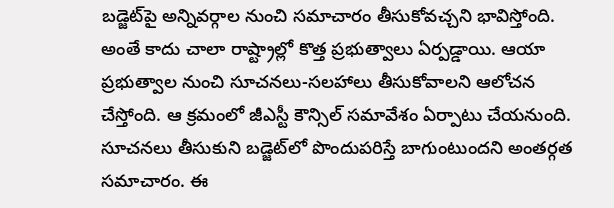బడ్జెట్‌పై అన్నివర్గాల నుంచి సమాచారం తీసుకోవచ్చని భావిస్తోంది. అంతే కాదు చాలా రాష్ట్రాల్లో కొత్త ప్రభుత్వాలు ఏర్పడ్డాయి. ఆయా ప్రభుత్వాల నుంచి సూచనలు-సలహాలు తీసుకోవాలని ఆలోచన చేస్తోంది. ఆ క్రమంలో జీఎస్టీ కౌన్సిల్ సమావేశం ఏర్పాటు చేయనుంది. సూచనలు తీసుకుని బడ్జెట్‌లో పొందుపరిస్తే బాగుంటుందని అంతర్గత సమాచారం. ఈ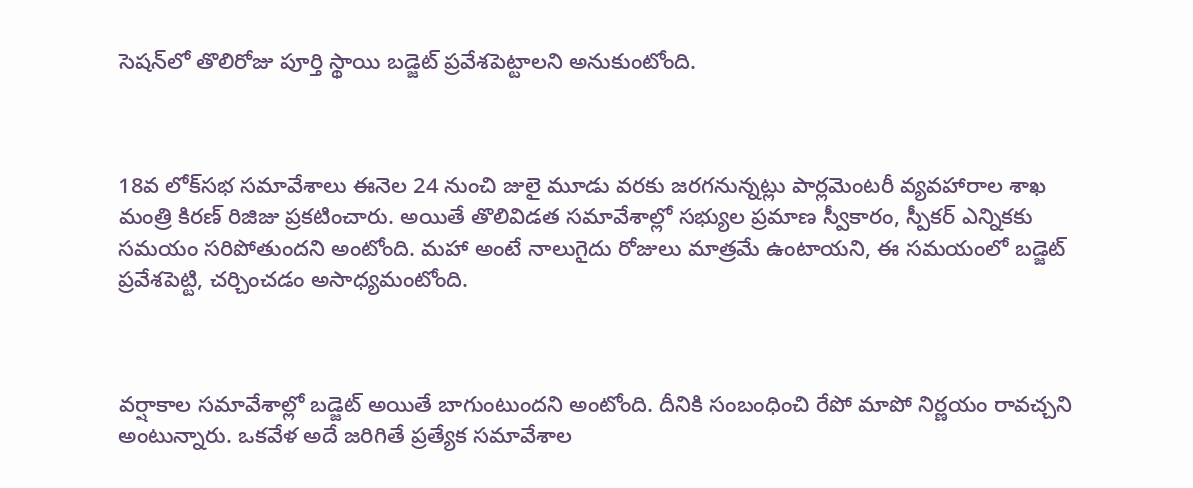సెషన్‌లో తొలిరోజు పూర్తి స్థాయి బడ్జెట్ ప్రవేశపెట్టాలని అనుకుంటోంది.



18వ లోక్‌సభ సమావేశాలు ఈనెల 24 నుంచి జులై మూడు వరకు జరగనున్నట్లు పార్లమెంటరీ వ్యవహారాల శాఖ మంత్రి కిరణ్ రిజిజు ప్రకటించారు. అయితే తొలివిడత సమావేశాల్లో సభ్యుల ప్రమాణ స్వీకారం, స్పీకర్ ఎన్నికకు సమయం సరిపోతుందని అంటోంది. మహా అంటే నాలుగైదు రోజులు మాత్రమే ఉంటాయని, ఈ సమయంలో బడ్జెట్ ప్రవేశపెట్టి, చర్చించడం అసాధ్యమంటోంది.



వర్షాకాల సమావేశాల్లో బడ్జెట్ అయితే బాగుంటుందని అంటోంది. దీనికి సంబంధించి రేపో మాపో నిర్ణయం రావచ్చని అంటున్నారు. ఒకవేళ అదే జరిగితే ప్రత్యేక సమావేశాల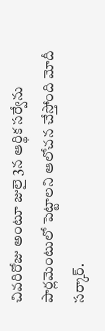చివరిరోజు అంటూ జులై 3న ఆర్థిక సర్వేను పార్లమెంటులో పెట్టాలని ఆలోచన చేస్తోంది మోదీ సర్కార్.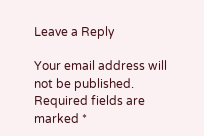Leave a Reply

Your email address will not be published. Required fields are marked *